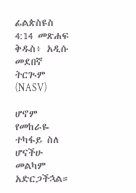ፊልጵስዩስ 4:14 መጽሐፍ ቅዱስ፥ አዲሱ መደበኛ ትርጒም (NASV)

ሆኖም የመከራዬ ተካፋይ ስለ ሆናችሁ መልካም አድርጋችኋል።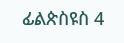ፊልጵስዩስ 4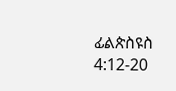ፊልጵስዩስ 4:12-20